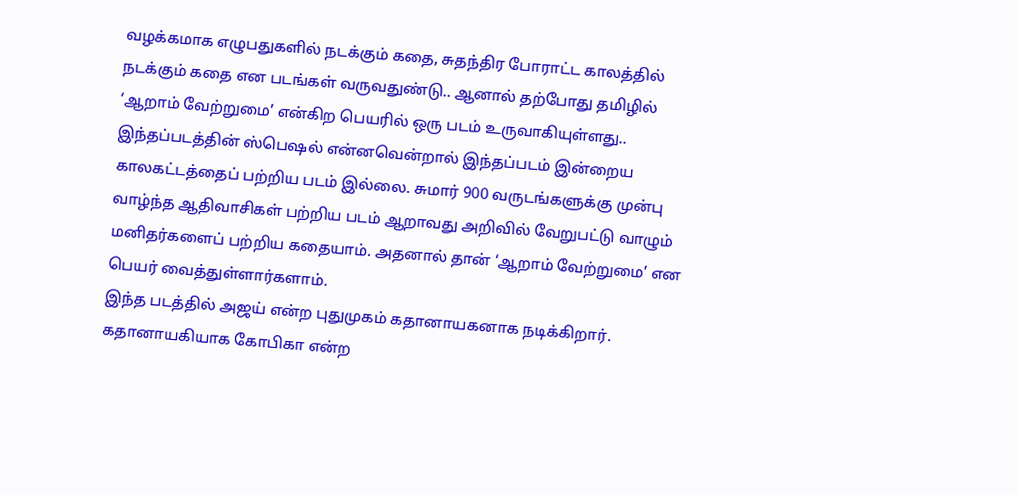வழக்கமாக எழுபதுகளில் நடக்கும் கதை, சுதந்திர போராட்ட காலத்தில் நடக்கும் கதை என படங்கள் வருவதுண்டு.. ஆனால் தற்போது தமிழில் ‘ஆறாம் வேற்றுமை’ என்கிற பெயரில் ஒரு படம் உருவாகியுள்ளது.. இந்தப்படத்தின் ஸ்பெஷல் என்னவென்றால் இந்தப்படம் இன்றைய காலகட்டத்தைப் பற்றிய படம் இல்லை. சுமார் 900 வருடங்களுக்கு முன்பு வாழ்ந்த ஆதிவாசிகள் பற்றிய படம் ஆறாவது அறிவில் வேறுபட்டு வாழும் மனிதர்களைப் பற்றிய கதையாம். அதனால் தான் ‘ஆறாம் வேற்றுமை’ என பெயர் வைத்துள்ளார்களாம்.
இந்த படத்தில் அஜய் என்ற புதுமுகம் கதானாயகனாக நடிக்கிறார். கதானாயகியாக கோபிகா என்ற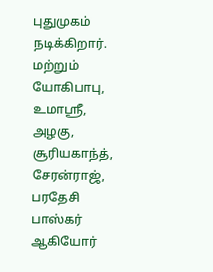புதுமுகம் நடிக்கிறார். மற்றும் யோகிபாபு, உமாஸ்ரீ, அழகு, சூரியகாந்த், சேரன்ராஜ், பரதேசி பாஸ்கர் ஆகியோர்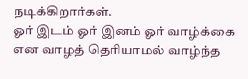நடிக்கிறார்கள்.
ஓர் இடம் ஓர் இனம் ஓர் வாழ்க்கை என வாழத் தெரியாமல் வாழ்ந்த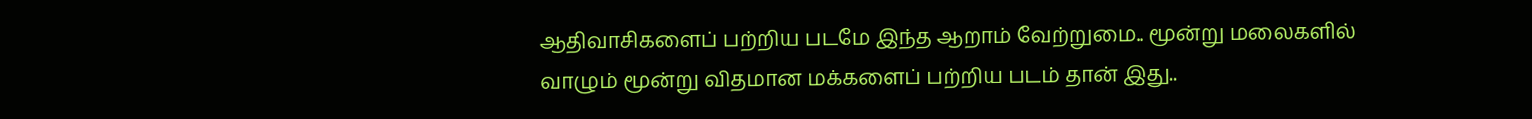ஆதிவாசிகளைப் பற்றிய படமே இந்த ஆறாம் வேற்றுமை.. மூன்று மலைகளில் வாழும் மூன்று விதமான மக்களைப் பற்றிய படம் தான் இது..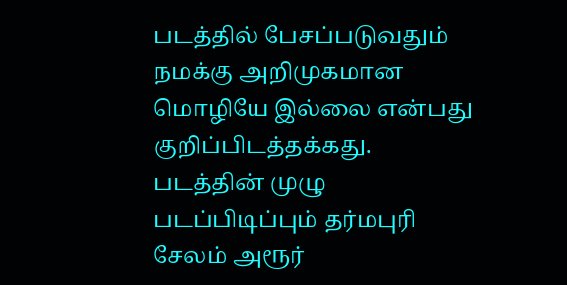படத்தில் பேசப்படுவதும் நமக்கு அறிமுகமான மொழியே இல்லை என்பது குறிப்பிடத்தக்கது.
படத்தின் முழு படப்பிடிப்பும் தர்மபுரி சேலம் அரூர்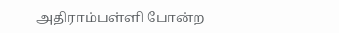அதிராம்பள்ளி போன்ற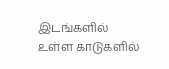இடங்களில் உள்ள காடுகளில்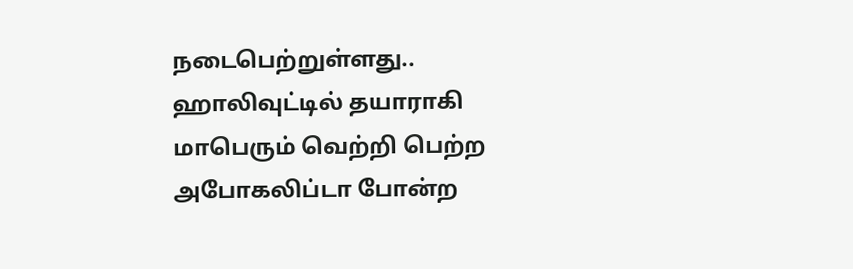நடைபெற்றுள்ளது.. ஹாலிவுட்டில் தயாராகி மாபெரும் வெற்றி பெற்ற அபோகலிப்டா போன்ற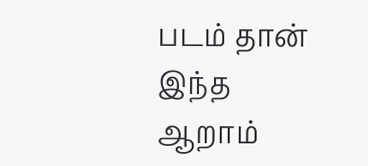படம் தான் இந்த ஆறாம்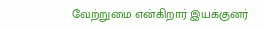வேற்றுமை என்கிறார் இயக்குனர்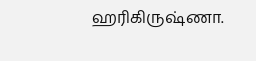ஹரிகிருஷ்ணா.